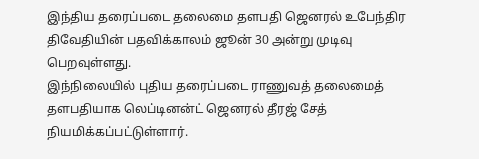இந்திய தரைப்படை தலைமை தளபதி ஜெனரல் உபேந்திர திவேதியின் பதவிக்காலம் ஜூன் 30 அன்று முடிவு பெறவுள்ளது.
இந்நிலையில் புதிய தரைப்படை ராணுவத் தலைமைத் தளபதியாக லெப்டினன்ட் ஜெனரல் தீரஜ் சேத் நியமிக்கப்பட்டுள்ளார்.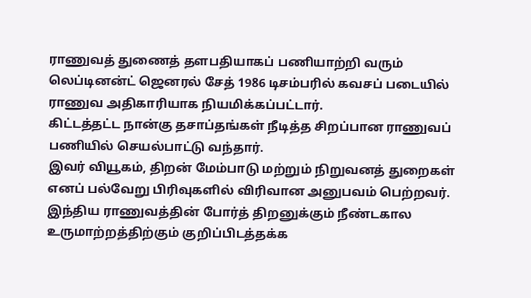ராணுவத் துணைத் தளபதியாகப் பணியாற்றி வரும் லெப்டினன்ட் ஜெனரல் சேத் 1986 டிசம்பரில் கவசப் படையில் ராணுவ அதிகாரியாக நியமிக்கப்பட்டார்.
கிட்டத்தட்ட நான்கு தசாப்தங்கள் நீடித்த சிறப்பான ராணுவப் பணியில் செயல்பாட்டு வந்தார்.
இவர் வியூகம், திறன் மேம்பாடு மற்றும் நிறுவனத் துறைகள் எனப் பல்வேறு பிரிவுகளில் விரிவான அனுபவம் பெற்றவர்.
இந்திய ராணுவத்தின் போர்த் திறனுக்கும் நீண்டகால உருமாற்றத்திற்கும் குறிப்பிடத்தக்க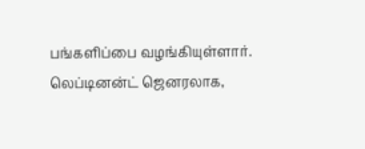பங்களிப்பை வழங்கியுள்ளார்.
லெப்டினன்ட் ஜெனரலாக,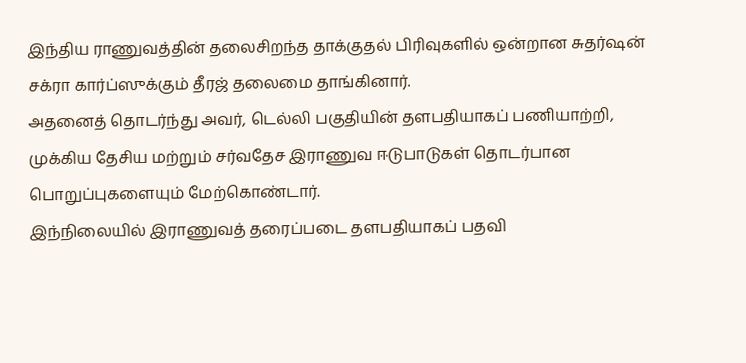இந்திய ராணுவத்தின் தலைசிறந்த தாக்குதல் பிரிவுகளில் ஒன்றான சுதர்ஷன் சக்ரா கார்ப்ஸுக்கும் தீரஜ் தலைமை தாங்கினார்.
அதனைத் தொடர்ந்து அவர், டெல்லி பகுதியின் தளபதியாகப் பணியாற்றி, முக்கிய தேசிய மற்றும் சர்வதேச இராணுவ ஈடுபாடுகள் தொடர்பான பொறுப்புகளையும் மேற்கொண்டார்.
இந்நிலையில் இராணுவத் தரைப்படை தளபதியாகப் பதவி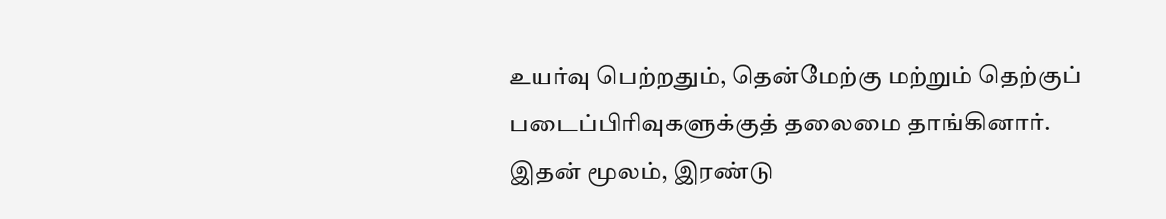உயர்வு பெற்றதும், தென்மேற்கு மற்றும் தெற்குப் படைப்பிரிவுகளுக்குத் தலைமை தாங்கினார்.
இதன் மூலம், இரண்டு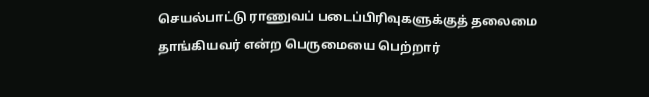செயல்பாட்டு ராணுவப் படைப்பிரிவுகளுக்குத் தலைமை தாங்கியவர் என்ற பெருமையை பெற்றார்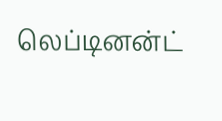லெப்டினன்ட்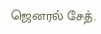ஜெனரல் சேத்.